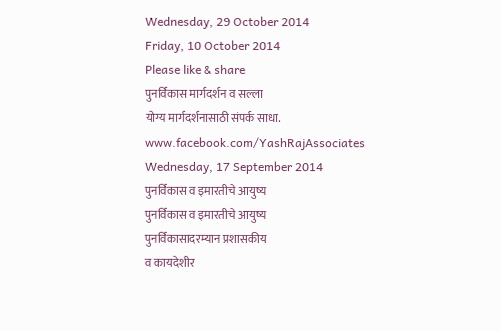Wednesday, 29 October 2014
Friday, 10 October 2014
Please like & share
पुनर्विकास मार्गदर्शन व सल्ला
योग्य मार्गदर्शनासाठी संपर्क साधा.
www.facebook.com/YashRajAssociates
Wednesday, 17 September 2014
पुनर्विकास व इमारतीचे आयुष्य
पुनर्विकास व इमारतीचे आयुष्य
पुनर्विकासादरम्यान प्रशासकीय
व कायदेशीर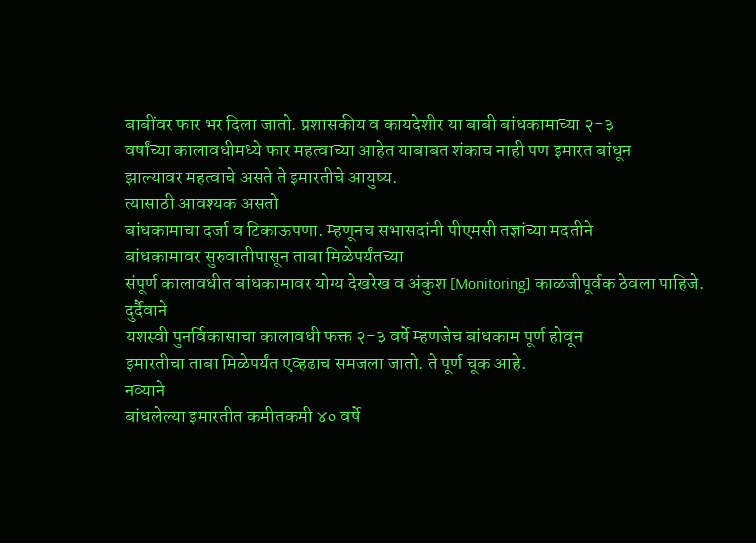बाबींवर फार भर दिला जातो. प्रशासकीय व कायदेशीर या बाबी बांधकामाच्या २-३
वर्षांच्या कालावधीमध्ये फार महत्वाच्या आहेत याबाबत शंकाच नाही पण इमारत बांधून
झाल्यावर महत्वाचे असते ते इमारतीचे आयुष्य.
त्यासाठी आवश्यक असतो
बांधकामाचा दर्जा व टिकाऊपणा. म्हणूनच सभासदांनी पीएमसी तज्ञांच्या मदतीने
बांधकामावर सुरुवातीपासून ताबा मिळेपर्यंतच्या
संपूर्ण कालावधीत बांधकामावर योग्य देखरेख व अंकुश [Monitoring] काळजीपूर्वक ठेवला पाहिजे.
दुर्दैवाने
यशस्वी पुनर्विकासाचा कालावधी फक्त २-३ वर्षे म्हणजेच बांधकाम पूर्ण होवून
इमारतीचा ताबा मिळेपर्यंत एव्हढाच समजला जातो. ते पूर्ण चूक आहे.
नव्याने
बांधलेल्या इमारतीत कमीतकमी ४० वर्षे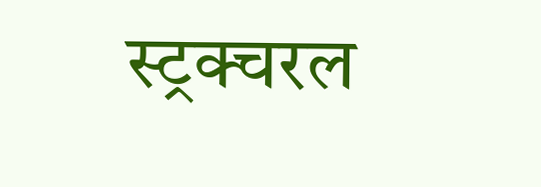स्ट्रक्चरल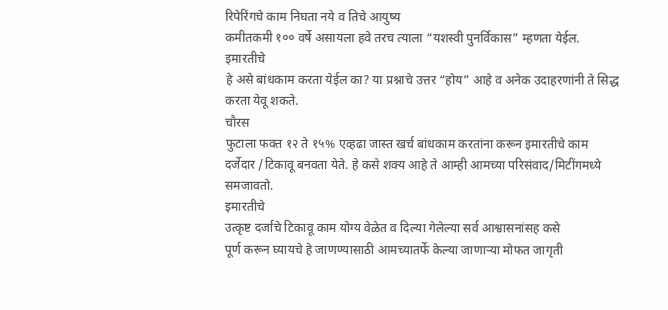रिपेरिंगचे काम निघता नये व तिचे आयुष्य
कमीतकमी १०० वर्षे असायला हवे तरच त्याला “यशस्वी पुनर्विकास” म्हणता येईल.
इमारतीचे
हे असे बांधकाम करता येईल का? या प्रश्नाचे उत्तर “होय” आहे व अनेक उदाहरणांनी ते सिद्ध
करता येवू शकते.
चौरस
फुटाला फक्त १२ ते १५% एव्हढा जास्त खर्च बांधकाम करतांना करून इमारतीचे काम
दर्जेदार /टिकावू बनवता येते. हे कसे शक्य आहे ते आम्ही आमच्या परिसंवाद/मिटींगमध्ये
समजावतो.
इमारतीचे
उत्कृष्ट दर्जाचे टिकावू काम योग्य वेळेत व दिल्या गेलेल्या सर्व आश्वासनांसह कसे
पूर्ण करून घ्यायचे हे जाणण्यासाठी आमच्यातर्फे केल्या जाणाऱ्या मोफत जागृती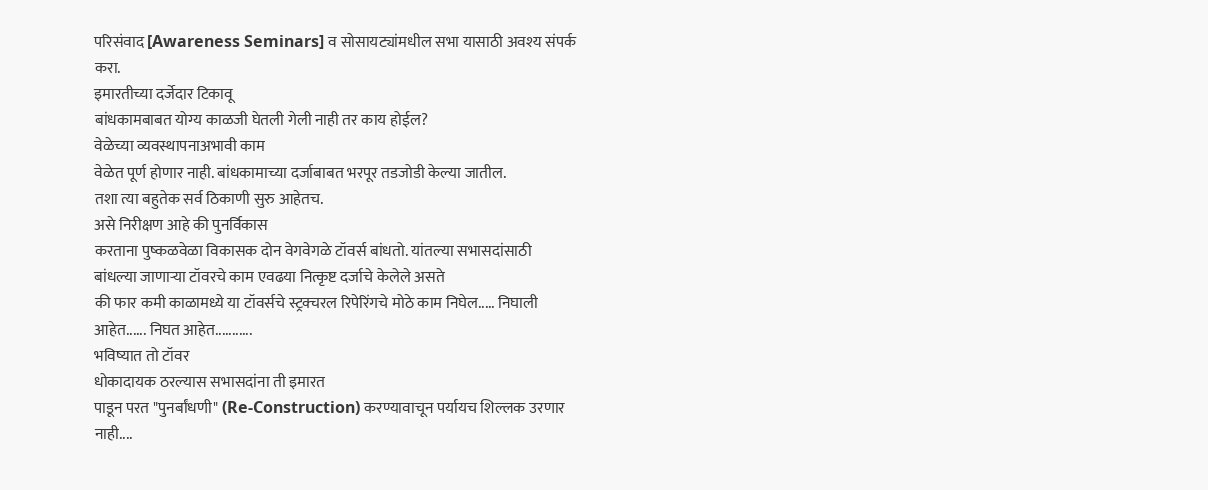परिसंवाद [Awareness Seminars] व सोसायट्यांमधील सभा यासाठी अवश्य संपर्क करा.
इमारतीच्या दर्जेदार टिकावू
बांधकामबाबत योग्य काळजी घेतली गेली नाही तर काय होईल?
वेळेच्या व्यवस्थापनाअभावी काम
वेळेत पूर्ण होणार नाही. बांधकामाच्या दर्जाबाबत भरपूर तडजोडी केल्या जातील.
तशा त्या बहुतेक सर्व ठिकाणी सुरु आहेतच.
असे निरीक्षण आहे की पुनर्विकास
करताना पुष्कळवेळा विकासक दोन वेगवेगळे टॉवर्स बांधतो. यांतल्या सभासदांसाठी
बांधल्या जाणाऱ्या टॉवरचे काम एवढया नित्कृष्ट दर्जाचे केलेले असते
की फार कमी काळामध्ये या टॉवर्सचे स्ट्रक्चरल रिपेरिंगचे मोठे काम निघेल..... निघाली आहेत...... निघत आहेत...........
भविष्यात तो टॉवर
धोकादायक ठरल्यास सभासदांना ती इमारत
पाडून परत "पुनर्बांधणी" (Re-Construction) करण्यावाचून पर्यायच शिल्लक उरणार नाही....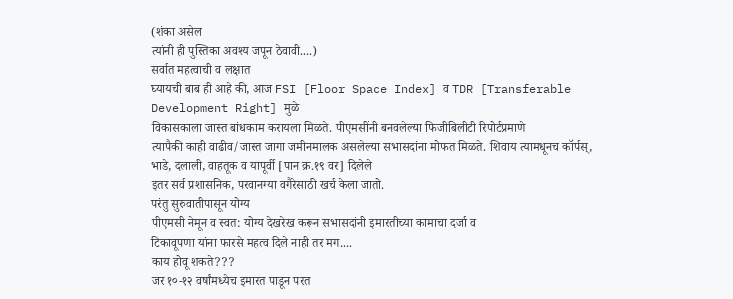(शंका असेल
त्यांनी ही पुस्तिका अवश्य जपून ठेवावी....)
सर्वात महत्वाची व लक्षात
घ्यायची बाब ही आहे की, आज FSI [Floor Space Index] व TDR [Transferable
Development Right] मुळे
विकासकाला जास्त बांधकाम करायला मिळते. पीएमसींनी बनवलेल्या फिजीबिलीटी रिपोर्टप्रमाणे
त्यापैकी काही वाढीव/जास्त जागा जमीनमालक असलेल्या सभासदांना मोफत मिळते. शिवाय त्यामधूनच कॉर्पस्,
भाडे, दलाली, वाहतूक व यापूर्वी [पान क्र.१९ वर] दिलेले
इतर सर्व प्रशासनिक, परवानग्या वगैरेसाठी खर्च केला जातो.
परंतु सुरुवातीपासून योग्य
पीएमसी नेमून व स्वत: योग्य देखरेख करून सभासदांनी इमारतीच्या कामाचा दर्जा व
टिकावूपणा यांना फारसे महत्व दिले नाही तर मग....
काय होवू शकते???
जर १०-१२ वर्षांमध्येच इमारत पाडून परत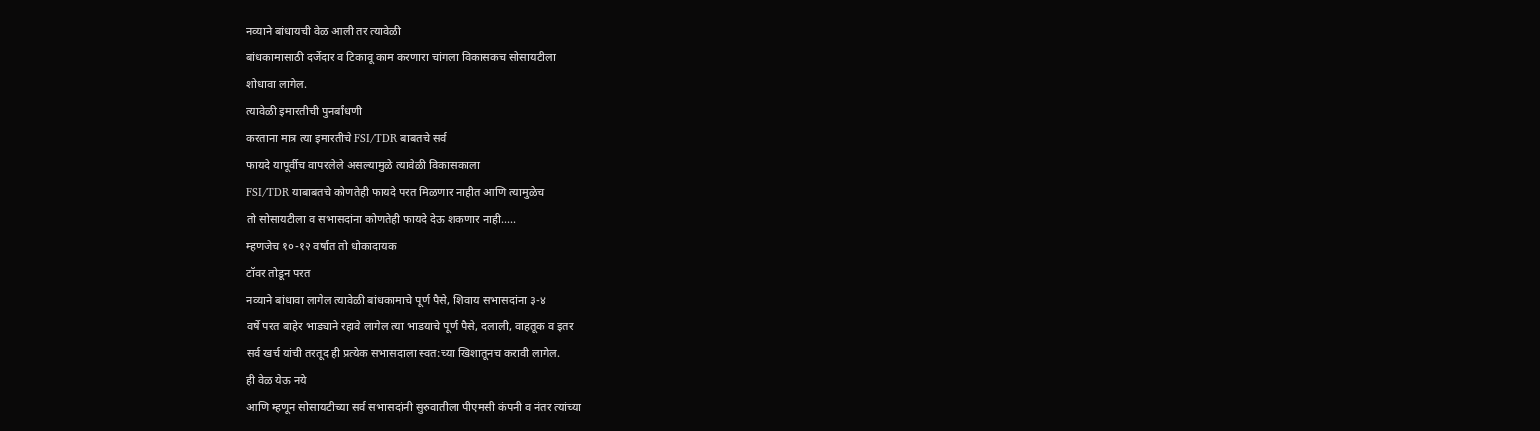नव्याने बांधायची वेळ आली तर त्यावेळी
बांधकामासाठी दर्जेदार व टिकावू काम करणारा चांगला विकासकच सोसायटीला
शोधावा लागेल.
त्यावेळी इमारतीची पुनर्बांधणी
करताना मात्र त्या इमारतीचे FSI/TDR बाबतचे सर्व
फायदे यापूर्वीच वापरलेले असल्यामुळे त्यावेळी विकासकाला
FSI/TDR याबाबतचे कोणतेही फायदे परत मिळणार नाहीत आणि त्यामुळेच
तो सोसायटीला व सभासदांना कोणतेही फायदे देऊ शकणार नाही.....
म्हणजेच १०-१२ वर्षात तो धोकादायक
टॉवर तोडून परत
नव्याने बांधावा लागेल त्यावेळी बांधकामाचे पूर्ण पैसे, शिवाय सभासदांना ३-४
वर्षे परत बाहेर भाड्याने रहावे लागेल त्या भाडयाचे पूर्ण पैसे, दलाली, वाहतूक व इतर
सर्व खर्च यांची तरतूद ही प्रत्येक सभासदाला स्वत:च्या खिशातूनच करावी लागेल.
ही वेळ येऊ नये
आणि म्हणून सोसायटीच्या सर्व सभासदांनी सुरुवातीला पीएमसी कंपनी व नंतर त्यांच्या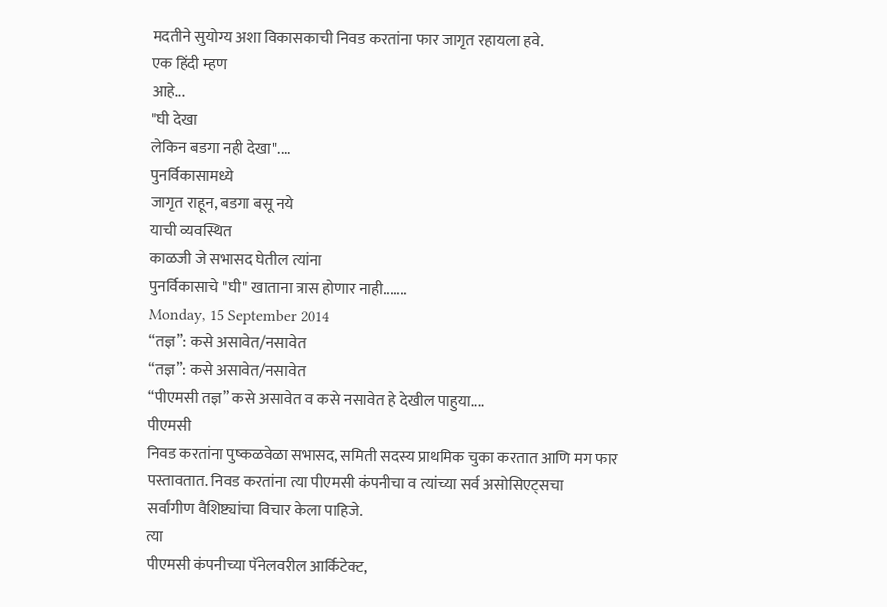मदतीने सुयोग्य अशा विकासकाची निवड करतांना फार जागृत रहायला हवे.
एक हिंदी म्हण
आहे...
"घी देखा
लेकिन बडगा नही देखा"....
पुनर्विकासामध्ये
जागृत राहून, बडगा बसू नये
याची व्यवस्थित
काळजी जे सभासद घेतील त्यांना
पुनर्विकासाचे "घी" खाताना त्रास होणार नाही.......
Monday, 15 September 2014
“तज्ञ”: कसे असावेत/नसावेत
“तज्ञ”: कसे असावेत/नसावेत
“पीएमसी तज्ञ” कसे असावेत व कसे नसावेत हे देखील पाहुया....
पीएमसी
निवड करतांना पुष्कळवेळा सभासद, समिती सदस्य प्राथमिक चुका करतात आणि मग फार
पस्तावतात. निवड करतांना त्या पीएमसी कंपनीचा व त्यांच्या सर्व असोसिएट्सचा
सर्वांगीण वैशिष्ट्यांचा विचार केला पाहिजे.
त्या
पीएमसी कंपनीच्या पॅनेलवरील आर्किटेक्ट,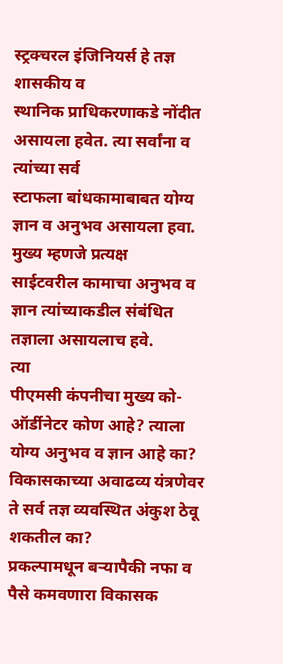स्ट्रक्चरल इंजिनियर्स हे तज्ञ शासकीय व
स्थानिक प्राधिकरणाकडे नोंदीत असायला हवेत. त्या सर्वांना व त्यांच्या सर्व
स्टाफला बांधकामाबाबत योग्य ज्ञान व अनुभव असायला हवा. मुख्य म्हणजे प्रत्यक्ष
साईटवरील कामाचा अनुभव व ज्ञान त्यांच्याकडील संबंधित तज्ञाला असायलाच हवे.
त्या
पीएमसी कंपनीचा मुख्य को-ऑर्डीनेटर कोण आहे? त्याला योग्य अनुभव व ज्ञान आहे का?
विकासकाच्या अवाढव्य यंत्रणेवर ते सर्व तज्ञ व्यवस्थित अंकुश ठेवू शकतील का?
प्रकल्पामधून बऱ्यापैकी नफा व पैसे कमवणारा विकासक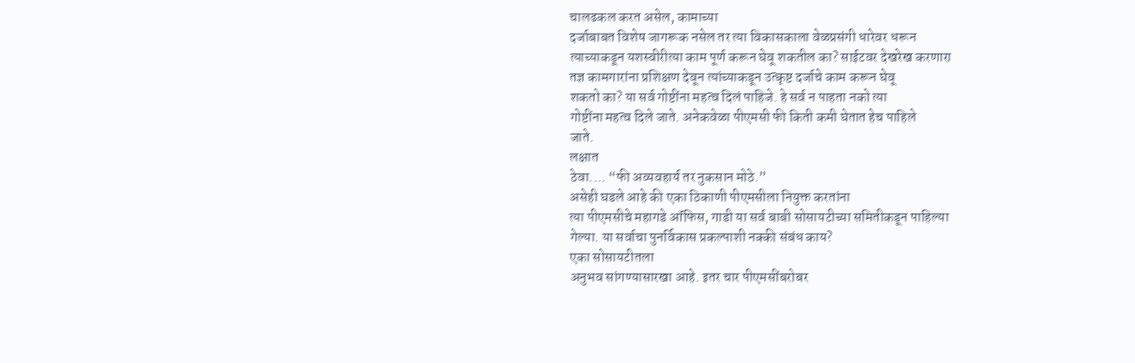चालढकल करत असेल, कामाच्या
दर्जाबाबत विशेष जागरूक नसेल तर त्या विकासकाला वेळप्रसंगी धारेवर धरून
त्याच्याकडून यशस्वीरीत्या काम पूर्ण करून घेवू शकतील का? साईटवर देखरेख करणारा
तज्ञ कामगारांना प्रशिक्षण देवून त्यांच्याकडून उत्कृष्ट दर्जाचे काम करून घेवू
शकतो का? या सर्व गोष्टींना महत्व दिलं पाहिजे. हे सर्व न पाहता नको त्या
गोष्टींना महत्व दिले जाते. अनेकवेळा पीएमसी फी किती कमी घेतात हेच पाहिले
जाते.
लक्षात
ठेवा.... “फी अव्यवहार्य तर नुकसान मोठे.”
असेही घडले आहे की एका ठिकाणी पीएमसीला नियुक्त करतांना
त्या पीएमसीचे महागडे ऑफिस, गाडी या सर्व बाबी सोसायटीच्या समितीकडून पाहिल्या
गेल्या. या सर्वाचा पुनर्विकास प्रकल्पाशी नक्की संबंध काय?
एका सोसायटीतला
अनुभव सांगण्यासारखा आहे. इतर चार पीएमसींबरोबर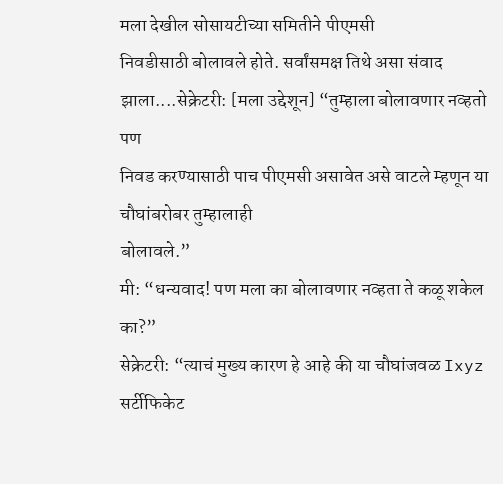मला देखील सोसायटीच्या समितीने पीएमसी
निवडीसाठी बोलावले होते. सर्वांसमक्ष तिथे असा संवाद झाला....सेक्रेटरी: [मला उद्देशून] “तुम्हाला बोलावणार नव्हतो पण
निवड करण्यासाठी पाच पीएमसी असावेत असे वाटले म्हणून या चौघांबरोबर तुम्हालाही
बोलावले.”
मी: “धन्यवाद! पण मला का बोलावणार नव्हता ते कळू शकेल का?”
सेक्रेटरी: “त्याचं मुख्य कारण हे आहे की या चौघांजवळ Ixyz सर्टीफिकेट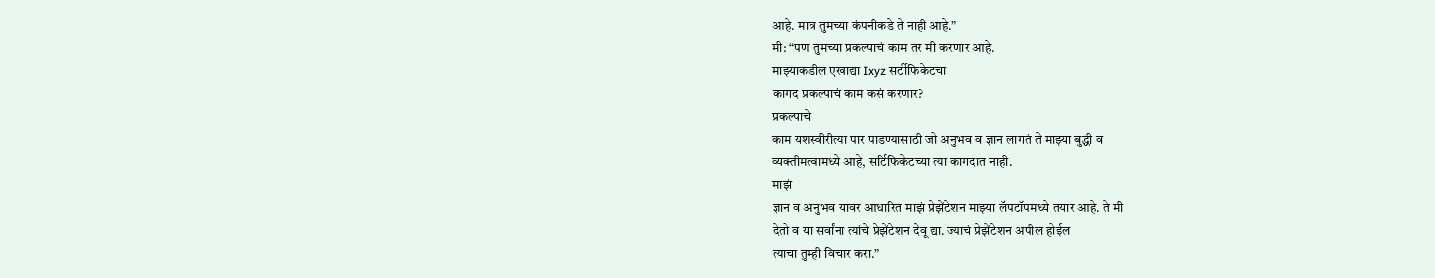आहे. मात्र तुमच्या कंपनीकडे ते नाही आहे.”
मी: “पण तुमच्या प्रकल्पाचं काम तर मी करणार आहे.
माझ्याकडील एखाद्या Ixyz सर्टीफिकेटचा
कागद प्रकल्पाचं काम कसं करणार?
प्रकल्पाचे
काम यशस्वीरीत्या पार पाडण्यासाठी जो अनुभव व ज्ञान लागतं ते माझ्या बुद्धी व
व्यक्तीमत्वामध्ये आहे, सर्टिफिकेटच्या त्या कागदात नाही.
माझं
ज्ञान व अनुभव यावर आधारित माझं प्रेझेंटेशन माझ्या लॅपटॉपमध्ये तयार आहे. ते मी
देतो व या सर्वांना त्यांचे प्रेझेंटेशन देवू द्या. ज्याचं प्रेझेंटेशन अपील होईल
त्याचा तुम्ही विचार करा.”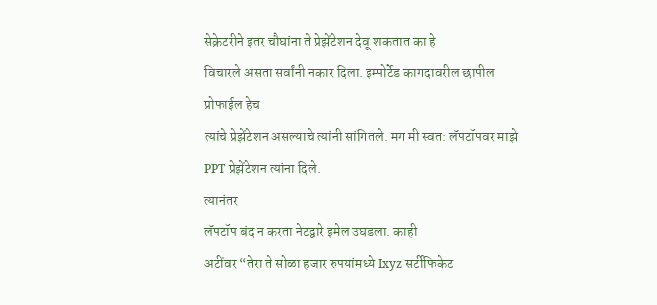सेक्रेटरीने इतर चौघांना ते प्रेझेंटेशन देवू शकतात का हे
विचारले असता सर्वांनी नकार दिला. इम्पोर्टेड कागदावरील छापील प्रोफाईल हेच
त्यांचे प्रेझेंटेशन असल्याचे त्यांनी सांगितले. मग मी स्वत: लॅपटॉपवर माझे PPT प्रेझेंटेशन त्यांना दिले.
त्यानंतर
लॅपटॉप बंद न करता नेटद्वारे इमेल उघडला. काही
अटींवर “तेरा ते सोळा हजार रुपयांमध्ये Ixyz सर्टीफिकेट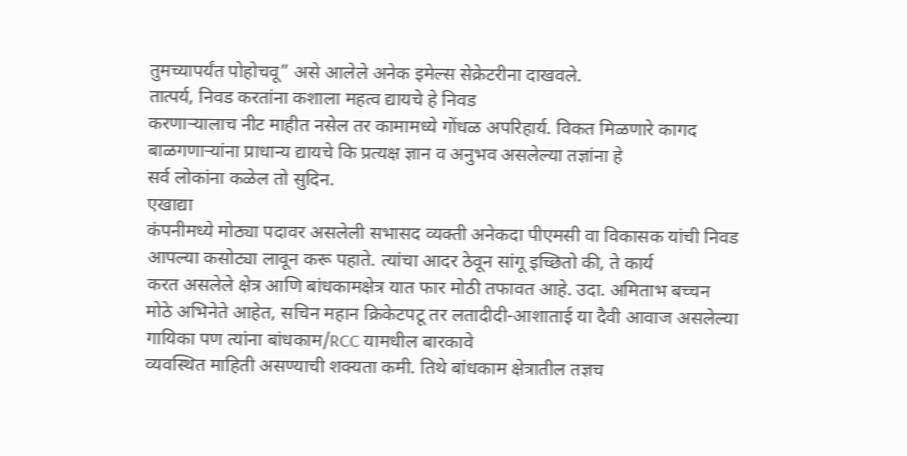तुमच्यापर्यंत पोहोचवू” असे आलेले अनेक इमेल्स सेक्रेटरीना दाखवले.
तात्पर्य, निवड करतांना कशाला महत्व द्यायचे हे निवड
करणाऱ्यालाच नीट माहीत नसेल तर कामामध्ये गोंधळ अपरिहार्य. विकत मिळणारे कागद
बाळगणाऱ्यांना प्राधान्य द्यायचे कि प्रत्यक्ष ज्ञान व अनुभव असलेल्या तज्ञांना हे
सर्व लोकांना कळेल तो सुदिन.
एखाद्या
कंपनीमध्ये मोठ्या पदावर असलेली सभासद व्यक्ती अनेकदा पीएमसी वा विकासक यांची निवड
आपल्या कसोट्या लावून करू पहाते. त्यांचा आदर ठेवून सांगू इच्छितो की, ते कार्य
करत असलेले क्षेत्र आणि बांधकामक्षेत्र यात फार मोठी तफावत आहे. उदा. अमिताभ बच्चन
मोठे अभिनेते आहेत, सचिन महान क्रिकेटपटू तर लतादीदी-आशाताई या दैवी आवाज असलेल्या
गायिका पण त्यांना बांधकाम/RCC यामधील बारकावे
व्यवस्थित माहिती असण्याची शक्यता कमी. तिथे बांधकाम क्षेत्रातील तज्ञच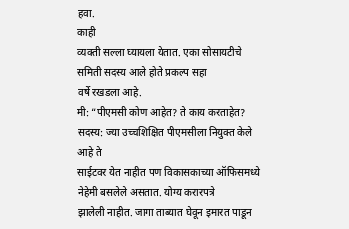हवा.
काही
व्यक्ती सल्ला घ्यायला येतात. एका सोसायटीचे समिती सदस्य आले होते प्रकल्प सहा
वर्षे रखडला आहे.
मी: “पीएमसी कोण आहेत? ते काय करताहेत?
सदस्य: ज्या उच्चशिक्षित पीएमसीला नियुक्त केले आहे ते
साईटवर येत नाहीत पण विकासकाच्या ऑफिसमध्ये नेहेमी बसलेले असतात. योग्य करारपत्रे
झालेली नाहीत. जागा ताब्यात घेवून इमारत पाडून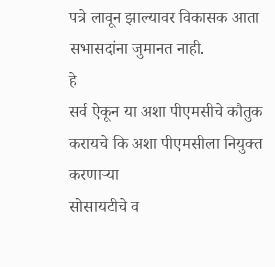पत्रे लावून झाल्यावर विकासक आता
सभासदांना जुमानत नाही.
हे
सर्व ऐकून या अशा पीएमसीचे कौतुक करायचे कि अशा पीएमसीला नियुक्त करणाऱ्या
सोसायटीचे व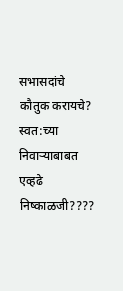सभासदांचे कौतुक करायचे? स्वत:च्या निवाऱ्याबाबत एव्हढे निष्काळजी????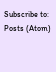Subscribe to:
Posts (Atom)